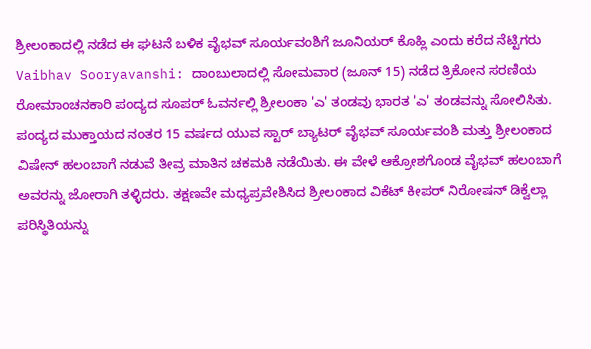ಶ್ರೀಲಂಕಾದಲ್ಲಿ ನಡೆದ ಈ ಘಟನೆ ಬಳಿಕ ವೈಭವ್ ಸೂರ್ಯವಂಶಿಗೆ ಜೂನಿಯರ್ ಕೊಹ್ಲಿ ಎಂದು ಕರೆದ ನೆಟ್ಟಿಗರು
Vaibhav Sooryavanshi: ದಾಂಬುಲಾದಲ್ಲಿ ಸೋಮವಾರ (ಜೂನ್ 15) ನಡೆದ ತ್ರಿಕೋನ ಸರಣಿಯ ರೋಮಾಂಚನಕಾರಿ ಪಂದ್ಯದ ಸೂಪರ್ ಓವರ್ನಲ್ಲಿ ಶ್ರೀಲಂಕಾ 'ಎ' ತಂಡವು ಭಾರತ 'ಎ' ತಂಡವನ್ನು ಸೋಲಿಸಿತು. ಪಂದ್ಯದ ಮುಕ್ತಾಯದ ನಂತರ 15 ವರ್ಷದ ಯುವ ಸ್ಟಾರ್ ಬ್ಯಾಟರ್ ವೈಭವ್ ಸೂರ್ಯವಂಶಿ ಮತ್ತು ಶ್ರೀಲಂಕಾದ ವಿಷೇನ್ ಹಲಂಬಾಗೆ ನಡುವೆ ತೀವ್ರ ಮಾತಿನ ಚಕಮಕಿ ನಡೆಯಿತು. ಈ ವೇಳೆ ಆಕ್ರೋಶಗೊಂಡ ವೈಭವ್ ಹಲಂಬಾಗೆ ಅವರನ್ನು ಜೋರಾಗಿ ತಳ್ಳಿದರು. ತಕ್ಷಣವೇ ಮಧ್ಯಪ್ರವೇಶಿಸಿದ ಶ್ರೀಲಂಕಾದ ವಿಕೆಟ್ ಕೀಪರ್ ನಿರೋಷನ್ ಡಿಕ್ವೆಲ್ಲಾ ಪರಿಸ್ಥಿತಿಯನ್ನು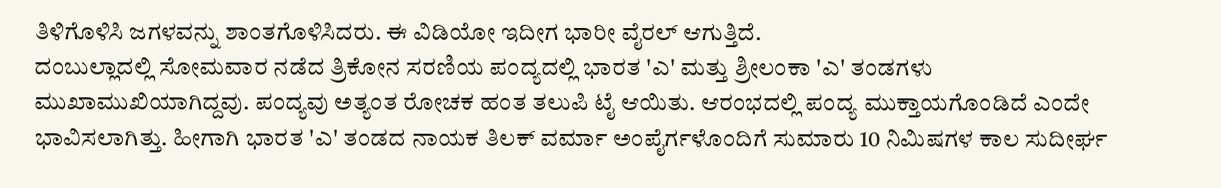ತಿಳಿಗೊಳಿಸಿ ಜಗಳವನ್ನು ಶಾಂತಗೊಳಿಸಿದರು. ಈ ವಿಡಿಯೋ ಇದೀಗ ಭಾರೀ ವೈರಲ್ ಆಗುತ್ತಿದೆ.
ದಂಬುಲ್ಲಾದಲ್ಲಿ ಸೋಮವಾರ ನಡೆದ ತ್ರಿಕೋನ ಸರಣಿಯ ಪಂದ್ಯದಲ್ಲಿ ಭಾರತ 'ಎ' ಮತ್ತು ಶ್ರೀಲಂಕಾ 'ಎ' ತಂಡಗಳು ಮುಖಾಮುಖಿಯಾಗಿದ್ದವು. ಪಂದ್ಯವು ಅತ್ಯಂತ ರೋಚಕ ಹಂತ ತಲುಪಿ ಟೈ ಆಯಿತು. ಆರಂಭದಲ್ಲಿ ಪಂದ್ಯ ಮುಕ್ತಾಯಗೊಂಡಿದೆ ಎಂದೇ ಭಾವಿಸಲಾಗಿತ್ತು. ಹೀಗಾಗಿ ಭಾರತ 'ಎ' ತಂಡದ ನಾಯಕ ತಿಲಕ್ ವರ್ಮಾ ಅಂಪೈರ್ಗಳೊಂದಿಗೆ ಸುಮಾರು 10 ನಿಮಿಷಗಳ ಕಾಲ ಸುದೀರ್ಘ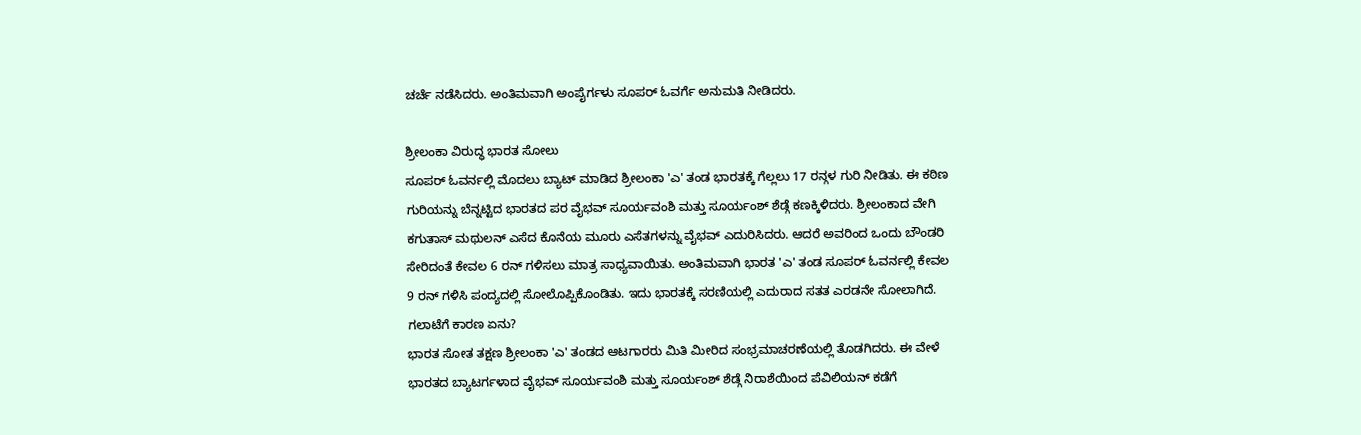ಚರ್ಚೆ ನಡೆಸಿದರು. ಅಂತಿಮವಾಗಿ ಅಂಪೈರ್ಗಳು ಸೂಪರ್ ಓವರ್ಗೆ ಅನುಮತಿ ನೀಡಿದರು.

ಶ್ರೀಲಂಕಾ ವಿರುದ್ಧ ಭಾರತ ಸೋಲು
ಸೂಪರ್ ಓವರ್ನಲ್ಲಿ ಮೊದಲು ಬ್ಯಾಟ್ ಮಾಡಿದ ಶ್ರೀಲಂಕಾ 'ಎ' ತಂಡ ಭಾರತಕ್ಕೆ ಗೆಲ್ಲಲು 17 ರನ್ಗಳ ಗುರಿ ನೀಡಿತು. ಈ ಕಠಿಣ ಗುರಿಯನ್ನು ಬೆನ್ನಟ್ಟಿದ ಭಾರತದ ಪರ ವೈಭವ್ ಸೂರ್ಯವಂಶಿ ಮತ್ತು ಸೂರ್ಯಂಶ್ ಶೆಡ್ಗೆ ಕಣಕ್ಕಿಳಿದರು. ಶ್ರೀಲಂಕಾದ ವೇಗಿ ಕಗುತಾಸ್ ಮಥುಲನ್ ಎಸೆದ ಕೊನೆಯ ಮೂರು ಎಸೆತಗಳನ್ನು ವೈಭವ್ ಎದುರಿಸಿದರು. ಆದರೆ ಅವರಿಂದ ಒಂದು ಬೌಂಡರಿ ಸೇರಿದಂತೆ ಕೇವಲ 6 ರನ್ ಗಳಿಸಲು ಮಾತ್ರ ಸಾಧ್ಯವಾಯಿತು. ಅಂತಿಮವಾಗಿ ಭಾರತ 'ಎ' ತಂಡ ಸೂಪರ್ ಓವರ್ನಲ್ಲಿ ಕೇವಲ 9 ರನ್ ಗಳಿಸಿ ಪಂದ್ಯದಲ್ಲಿ ಸೋಲೊಪ್ಪಿಕೊಂಡಿತು. ಇದು ಭಾರತಕ್ಕೆ ಸರಣಿಯಲ್ಲಿ ಎದುರಾದ ಸತತ ಎರಡನೇ ಸೋಲಾಗಿದೆ.
ಗಲಾಟೆಗೆ ಕಾರಣ ಏನು?
ಭಾರತ ಸೋತ ತಕ್ಷಣ ಶ್ರೀಲಂಕಾ 'ಎ' ತಂಡದ ಆಟಗಾರರು ಮಿತಿ ಮೀರಿದ ಸಂಭ್ರಮಾಚರಣೆಯಲ್ಲಿ ತೊಡಗಿದರು. ಈ ವೇಳೆ ಭಾರತದ ಬ್ಯಾಟರ್ಗಳಾದ ವೈಭವ್ ಸೂರ್ಯವಂಶಿ ಮತ್ತು ಸೂರ್ಯಂಶ್ ಶೆಡ್ಗೆ ನಿರಾಶೆಯಿಂದ ಪೆವಿಲಿಯನ್ ಕಡೆಗೆ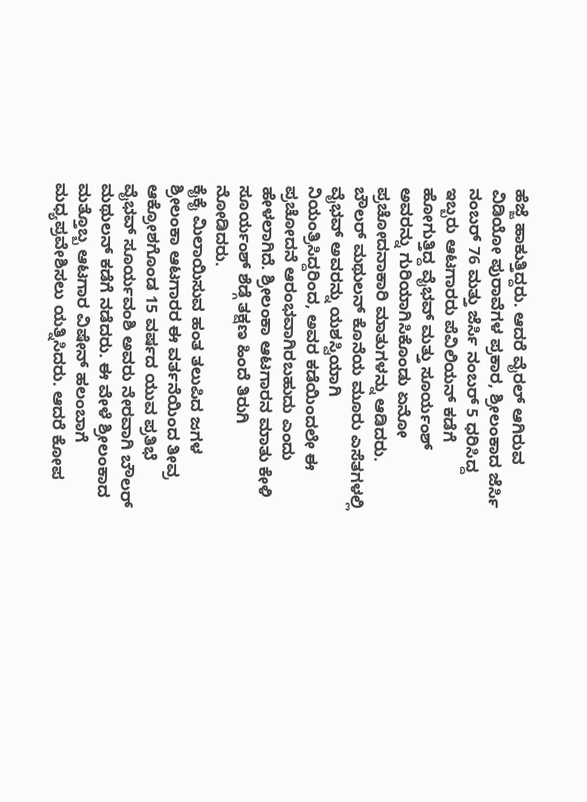ಹೆಜ್ಜೆ ಹಾಕುತ್ತಿದ್ದರು. ಆದರೆ ವೈರಲ್ ಆಗಿರುವ ವಿಡಿಯೋ ಪುರಾವೆಗಳ ಪ್ರಕಾರ, ಶ್ರೀಲಂಕಾದ ಜೆರ್ಸಿ ನಂಬರ್ 76 ಮತ್ತು ಜೆರ್ಸಿ ನಂಬರ್ 5 ಧರಿಸಿದ್ದ ಇಬ್ಬರು ಆಟಗಾರರು ಪೆವಿಲಿಯನ್ ಕಡೆಗೆ ಹೋಗುತ್ತಿದ್ದ ವೈಭವ್ ಮತ್ತು ಸೂರ್ಯಂಶ್ ಅವರನ್ನು ಗುರಿಯಾಗಿಸಿಕೊಂಡು ಏನೋ ಪ್ರಚೋದನಾಕಾರಿ ಮಾತುಗಳನ್ನು ಆಡಿದರು.
ಬೌಲರ್ ಮಥುಲನ್ ಕೊನೆಯ ಮೂರು ಎಸೆತಗಳಲ್ಲಿ ವೈಭವ್ ಅವರನ್ನು ಯಶಸ್ವಿಯಾಗಿ ನಿಯಂತ್ರಿಸಿದ್ದರಿಂದ, ಅವರ ಕಡೆಯಿಂದಲೇ ಈ ಪ್ರಚೋದನೆ ಆರಂಭವಾಗಿರಬಹುದು ಎಂದು ಹೇಳಲಾಗಿದೆ. ಶ್ರೀಲಂಕಾ ಆಟಗಾರನ ಮಾತು ಕೇಳಿ ಸೂರ್ಯಂಶ್ ಶೆಡ್ಗೆ ತಕ್ಷಣ ಹಿಂದೆ ತಿರುಗಿ ನೋಡಿದರು.
ಕೈಕೈ ಮಿಲಾಯಿಸುವ ಹಂತ ತಲುಪಿದ ಜಗಳ
ಶ್ರೀಲಂಕಾ ಆಟಗಾರರ ಈ ವರ್ತನೆಯಿಂದ ತೀವ್ರ ಆಕ್ರೋಶಗೊಂಡ 15 ವರ್ಷದ ಯುವ ಪ್ರತಿಭೆ ವೈಭವ್ ಸೂರ್ಯವಂಶಿ ಅವರು ನೇರವಾಗಿ ಬೌಲರ್ ಮಥುಲನ್ ಕಡೆಗೆ ನಡೆದರು. ಈ ವೇಳೆ ಶ್ರೀಲಂಕಾದ ಮತ್ತೊಬ್ಬ ಆಟಗಾರ ವಿಷೇನ್ ಹಲಂಬಾಗೆ ಮಧ್ಯಪ್ರವೇಶಿಸಲು ಯತ್ನಿಸಿದರು. ಆದರೆ ಕೋಪ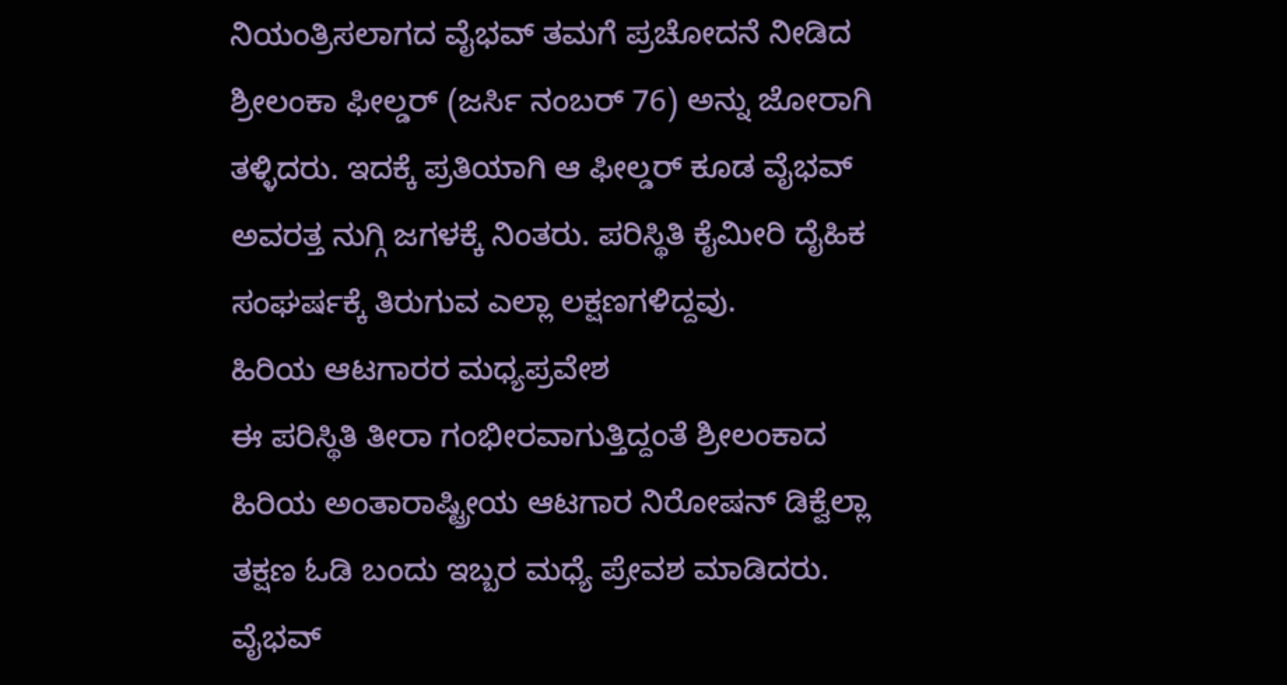ನಿಯಂತ್ರಿಸಲಾಗದ ವೈಭವ್ ತಮಗೆ ಪ್ರಚೋದನೆ ನೀಡಿದ ಶ್ರೀಲಂಕಾ ಫೀಲ್ಡರ್ (ಜರ್ಸಿ ನಂಬರ್ 76) ಅನ್ನು ಜೋರಾಗಿ ತಳ್ಳಿದರು. ಇದಕ್ಕೆ ಪ್ರತಿಯಾಗಿ ಆ ಫೀಲ್ಡರ್ ಕೂಡ ವೈಭವ್ ಅವರತ್ತ ನುಗ್ಗಿ ಜಗಳಕ್ಕೆ ನಿಂತರು. ಪರಿಸ್ಥಿತಿ ಕೈಮೀರಿ ದೈಹಿಕ ಸಂಘರ್ಷಕ್ಕೆ ತಿರುಗುವ ಎಲ್ಲಾ ಲಕ್ಷಣಗಳಿದ್ದವು.
ಹಿರಿಯ ಆಟಗಾರರ ಮಧ್ಯಪ್ರವೇಶ
ಈ ಪರಿಸ್ಥಿತಿ ತೀರಾ ಗಂಭೀರವಾಗುತ್ತಿದ್ದಂತೆ ಶ್ರೀಲಂಕಾದ ಹಿರಿಯ ಅಂತಾರಾಷ್ಟ್ರೀಯ ಆಟಗಾರ ನಿರೋಷನ್ ಡಿಕ್ವೆಲ್ಲಾ ತಕ್ಷಣ ಓಡಿ ಬಂದು ಇಬ್ಬರ ಮಧ್ಯೆ ಪ್ರೇವಶ ಮಾಡಿದರು. ವೈಭವ್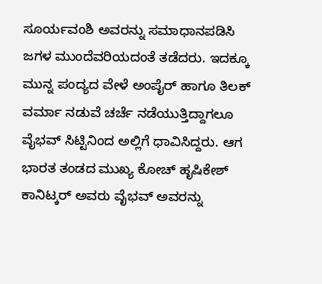ಸೂರ್ಯವಂಶಿ ಅವರನ್ನು ಸಮಾಧಾನಪಡಿಸಿ ಜಗಳ ಮುಂದೆವರಿಯದಂತೆ ತಡೆದರು. ಇದಕ್ಕೂ ಮುನ್ನ ಪಂದ್ಯದ ವೇಳೆ ಅಂಪೈರ್ ಹಾಗೂ ತಿಲಕ್ ವರ್ಮಾ ನಡುವೆ ಚರ್ಚೆ ನಡೆಯುತ್ತಿದ್ದಾಗಲೂ ವೈಭವ್ ಸಿಟ್ಟಿನಿಂದ ಅಲ್ಲಿಗೆ ಧಾವಿಸಿದ್ದರು. ಆಗ ಭಾರತ ತಂಡದ ಮುಖ್ಯ ಕೋಚ್ ಹೃಷಿಕೇಶ್ ಕಾನಿಟ್ಕರ್ ಅವರು ವೈಭವ್ ಅವರನ್ನು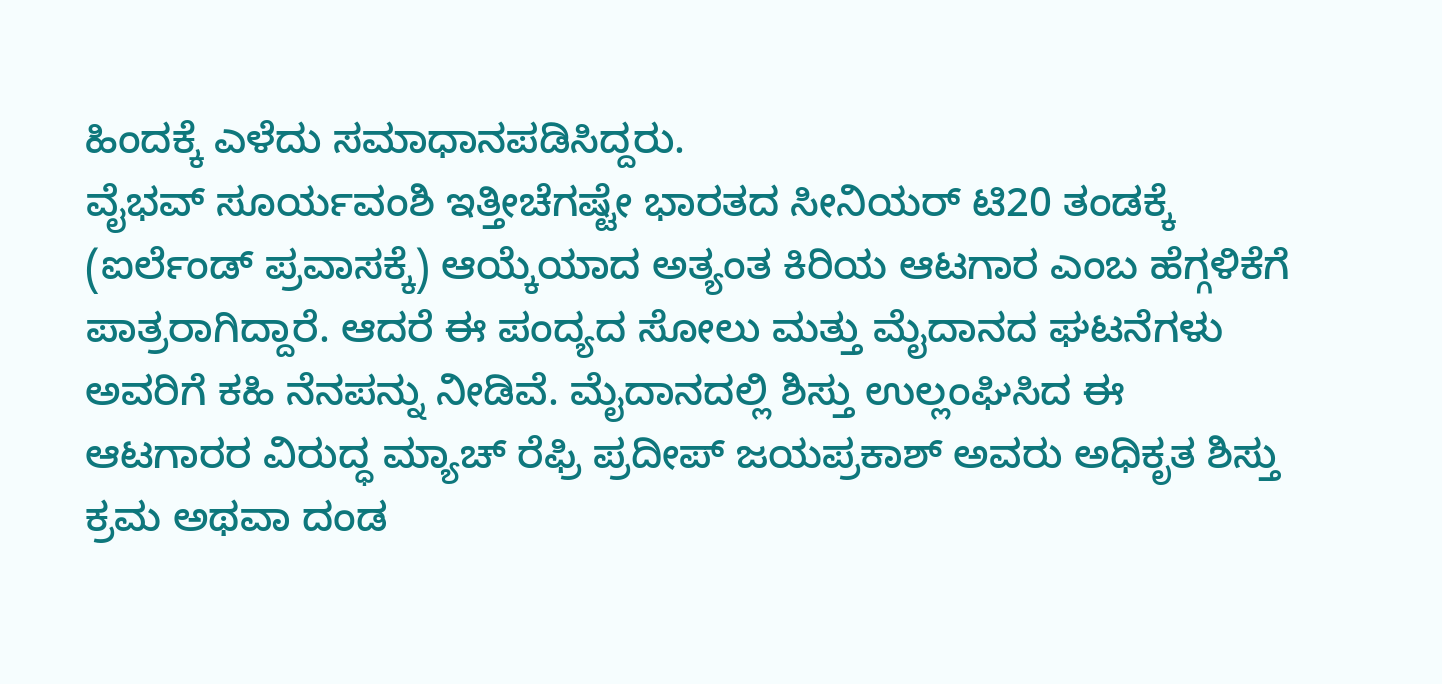ಹಿಂದಕ್ಕೆ ಎಳೆದು ಸಮಾಧಾನಪಡಿಸಿದ್ದರು.
ವೈಭವ್ ಸೂರ್ಯವಂಶಿ ಇತ್ತೀಚೆಗಷ್ಟೇ ಭಾರತದ ಸೀನಿಯರ್ ಟಿ20 ತಂಡಕ್ಕೆ (ಐರ್ಲೆಂಡ್ ಪ್ರವಾಸಕ್ಕೆ) ಆಯ್ಕೆಯಾದ ಅತ್ಯಂತ ಕಿರಿಯ ಆಟಗಾರ ಎಂಬ ಹೆಗ್ಗಳಿಕೆಗೆ ಪಾತ್ರರಾಗಿದ್ದಾರೆ. ಆದರೆ ಈ ಪಂದ್ಯದ ಸೋಲು ಮತ್ತು ಮೈದಾನದ ಘಟನೆಗಳು ಅವರಿಗೆ ಕಹಿ ನೆನಪನ್ನು ನೀಡಿವೆ. ಮೈದಾನದಲ್ಲಿ ಶಿಸ್ತು ಉಲ್ಲಂಘಿಸಿದ ಈ ಆಟಗಾರರ ವಿರುದ್ಧ ಮ್ಯಾಚ್ ರೆಫ್ರಿ ಪ್ರದೀಪ್ ಜಯಪ್ರಕಾಶ್ ಅವರು ಅಧಿಕೃತ ಶಿಸ್ತು ಕ್ರಮ ಅಥವಾ ದಂಡ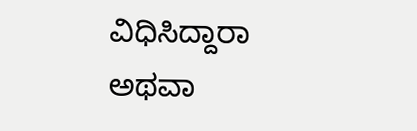ವಿಧಿಸಿದ್ದಾರಾ ಅಥವಾ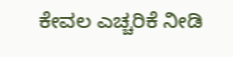ಕೇವಲ ಎಚ್ಚರಿಕೆ ನೀಡಿ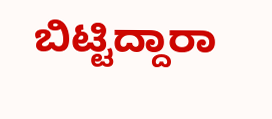ಬಿಟ್ಟಿದ್ದಾರಾ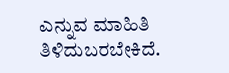ಎನ್ನುವ ಮಾಹಿತಿ ತಿಳಿದುಬರಬೇಕಿದೆ.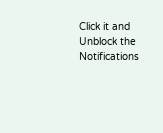Click it and Unblock the Notifications